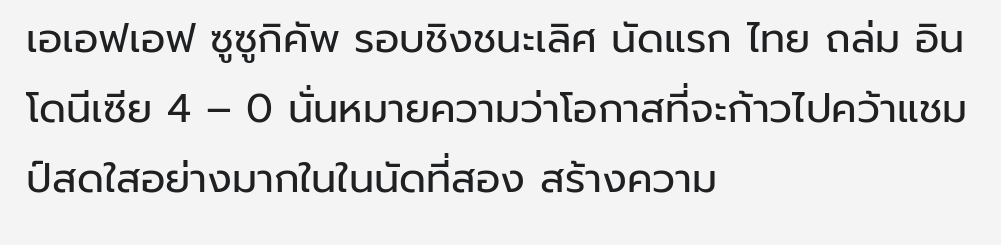เอเอฟเอฟ ซูซูกิคัพ รอบชิงชนะเลิศ นัดแรก ไทย ถล่ม อินโดนีเซีย 4 – 0 นั่นหมายความว่าโอกาสที่จะก้าวไปคว้าแชมป์สดใสอย่างมากในในนัดที่สอง สร้างความ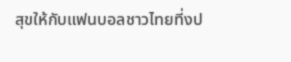สุขให้กับแฟนบอลชาวไทยที่งป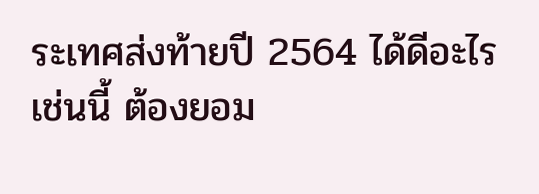ระเทศส่งท้ายปี 2564 ได้ดีอะไรเช่นนี้ ต้องยอม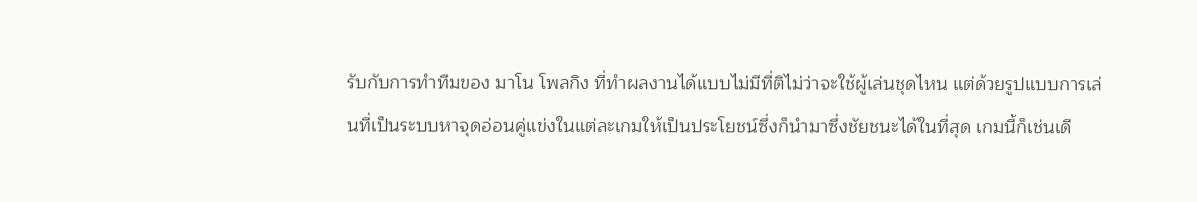รับกับการทำทีมของ มาโน โพลกิง ที่ทำผลงานได้แบบไม่มีที่ติไม่ว่าจะใช้ผู้เล่นชุดไหน แต่ด้วยรูปแบบการเล่นที่เป็นระบบหาจุดอ่อนคู่แข่งในแต่ละเกมให้เป็นประโยชน์ซึ่งก็นำมาซึ่งชัยชนะได้ในที่สุด เกมนี้ก็เช่นเดี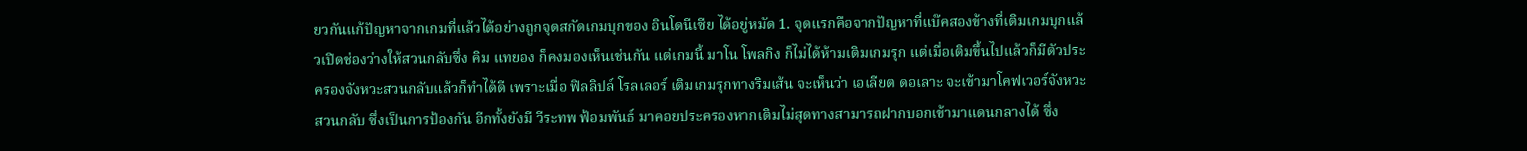ยวกันแก้ปัญหาจากเกมที่แล้วได้อย่างถูกจุดสกัดเกมบุกของ อินโดนีเซีย ได้อยู่หมัด 1. จุดแรกคือจากปัญหาที่แบ๊คสองข้างที่เติมเกมบุกแล้วเปิดช่องว่างให้สวนกลับซึ่ง คิม แทยอง ก็คงมองเห็นเช่นกัน แต่เกมนี้ มาโน โพลกิง ก็ไม่ได้ห้ามเติมเกมรุก แต่เมื่อเติมขึ้นไปแล้วก็มีตัวประครองจังหวะสวนกลับแล้วก็ทำได้ดี เพราะเมื่อ ฟิลลิปล์ โรลเลอร์ เติมเกมรุกทางริมเส้น จะเห็นว่า เอเลียต ดอเลาะ จะเข้ามาโคฟเวอร์จังหวะสวนกลับ ซึ่งเป็นการป้องกัน อีกทั้งยังมี วีระทพ ฟ้อมพันธ์ มาคอยประครองหากเติมไม่สุดทางสามารถฝากบอกเข้ามาแดนกลางได้ ซึ่ง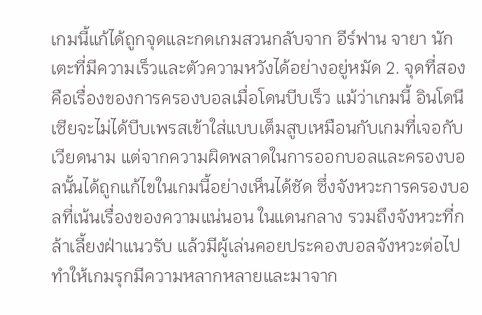เกมนี้แก้ได้ถูกจุดและกดเกมสวนกลับจาก อีร์ฟาน จายา นักเตะที่มีความเร็วและตัวความหวังได้อย่างอยู่หมัด 2. จุดที่สองคือเรื่องของการครองบอลเมื่อโดนบีบเร็ว แม้ว่าเกมนี้ อินโดนีเซียจะไม่ได้บีบเพรสเข้าใส่แบบเต็มสูบเหมือนกับเกมที่เจอกับเวียดนาม แต่จากความผิดพลาดในการออกบอลและครองบอลนั้นได้ถูกแก้ไขในเกมนี้อย่างเห็นได้ชัด ซึ่งจังหวะการครองบอลที่เน้นเรื่องของความแน่นอน ในแดนกลาง รวมถึงจังหวะที่กล้าเลี้ยงฝ่าแนวรับ แล้วมีผู้เล่นคอยประคองบอลจังหวะต่อไป ทำให้เกมรุกมีความหลากหลายและมาจาก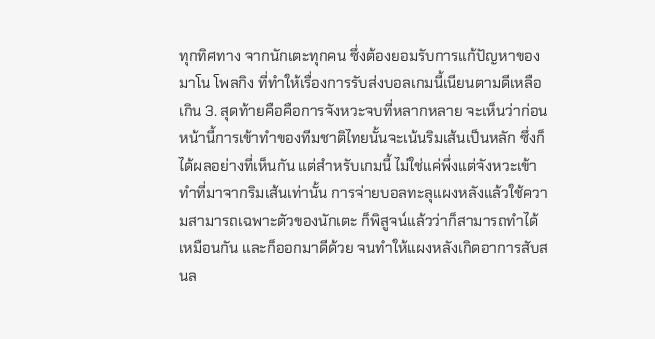ทุกทิศทาง จากนักเตะทุกคน ซึ่งต้องยอมรับการแก้ปัญหาของ มาโน โพลกิง ที่ทำให้เรื่องการรับส่งบอลเกมนี้เนียนตามดีเหลือเกิน 3. สุดท้ายคือคือการจังหวะจบที่หลากหลาย จะเห็นว่าก่อนหน้านี้การเข้าทำของทีมชาติไทยนั้นจะเน้นริมเส้นเป็นหลัก ซึ่งก็ได้ผลอย่างที่เห็นกัน แต่สำหรับเกมนี้ ไม่ใช่แค่พึ่งแต่จังหวะเข้าทำที่มาจากริมเส้นเท่านั้น การจ่ายบอลทะลุแผงหลังแล้วใช้ความสามารถเฉพาะตัวของนักเตะ ก็พิสูจน์แล้วว่าก็สามารถทำได้เหมือนกัน และก็ออกมาดีด้วย จนทำให้แผงหลังเกิดอาการสับสนล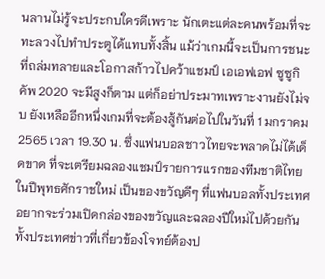นลานไม่รู้จะประกบใครดีเพราะ นักเตะแต่ละคนพร้อมที่จะทะลวงไปทำประตูได้แทบทั้งสิ้น แม้ว่าเกมนี้จะเป็นการชนะที่ถล่มทลายและโอกาสก้าวไปคว้าแชมป์ เอเอฟเอฟ ซูซูกิคัพ 2020 จะมีสูงก็ตาม แต่ก็อย่าประมาทเพราะงานยังไม่จบ ยังเหลืออีกหนึ่งเกมที่จะต้องสู้กันต่อไปในวันที่ 1 มกราคม 2565 เวลา 19.30 น. ซึ่งแฟนบอลชาวไทยจะพลาดไม่ได้เด็ดขาด ที่จะเตรียมฉลองแชมป์รายการแรกของทีมชาติไทย ในปีพุทธศักราชใหม่ เป็นของขวัญดีๆ ที่แฟนบอลทั้งประเทศอยากจะร่วมเปิดกล่องของขวัญและฉลองปีใหม่ไปด้วยกันทั้งประเทศข่าวที่เกี่ยวข้องโจทย์ต้องป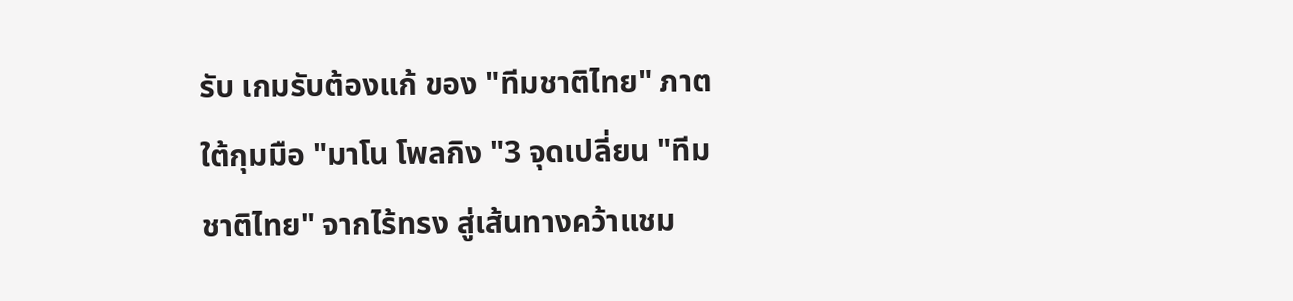รับ เกมรับต้องแก้ ของ "ทีมชาติไทย" ภาตใต้กุมมือ "มาโน โพลกิง "3 จุดเปลี่ยน "ทีมชาติไทย" จากไร้ทรง สู่เส้นทางคว้าแชม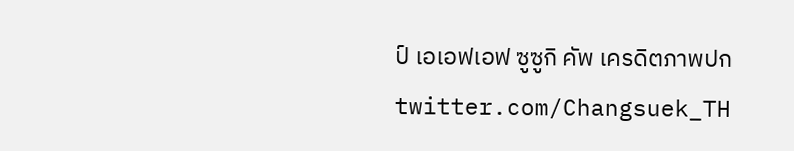ป์ เอเอฟเอฟ ซูซูกิ คัพ เครดิตภาพปก twitter.com/Changsuek_TH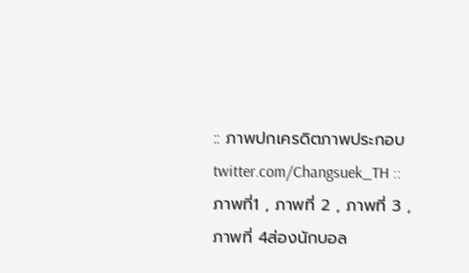:: ภาพปกเครดิตภาพประกอบ twitter.com/Changsuek_TH :: ภาพที่1 , ภาพที่ 2 , ภาพที่ 3 , ภาพที่ 4ส่องนักบอล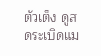ตัวเต็ง ดูสดระเบิดแม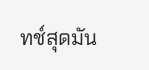ทช์สุดมัน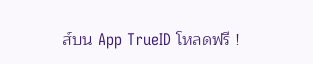ส์บน App TrueID โหลดฟรี !